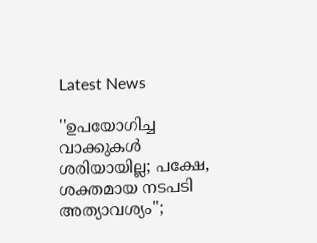Latest News

''ഉപയോഗിച്ച വാക്കുകള്‍ ശരിയായില്ല; പക്ഷേ, ശക്തമായ നടപടി അത്യാവശ്യം'';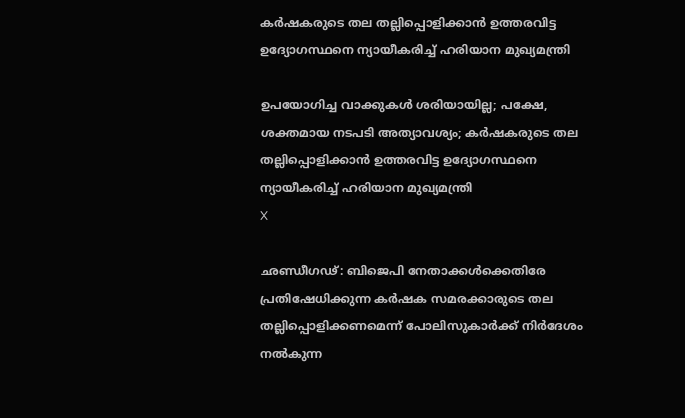കര്‍ഷകരുടെ തല തല്ലിപ്പൊളിക്കാന്‍ ഉത്തരവിട്ട ഉദ്യോഗസ്ഥനെ ന്യായീകരിച്ച് ഹരിയാന മുഖ്യമന്ത്രി

ഉപയോഗിച്ച വാക്കുകള്‍ ശരിയായില്ല; പക്ഷേ, ശക്തമായ നടപടി അത്യാവശ്യം; കര്‍ഷകരുടെ തല തല്ലിപ്പൊളിക്കാന്‍ ഉത്തരവിട്ട ഉദ്യോഗസ്ഥനെ ന്യായീകരിച്ച് ഹരിയാന മുഖ്യമന്ത്രി
X

ഛണ്ഡീഗഢ്: ബിജെപി നേതാക്കള്‍ക്കെതിരേ പ്രതിഷേധിക്കുന്ന കര്‍ഷക സമരക്കാരുടെ തല തല്ലിപ്പൊളിക്കണമെന്ന് പോലിസുകാര്‍ക്ക് നിര്‍ദേശം നല്‍കുന്ന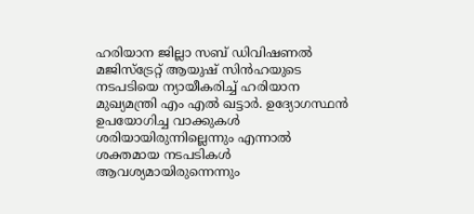ഹരിയാന ജില്ലാ സബ് ഡിവിഷണല്‍ മജിസ്‌ട്രേറ്റ് ആയുഷ് സിന്‍ഹയുടെ നടപടിയെ ന്യായീകരിച്ച് ഹരിയാന മുഖ്യമന്ത്രി എം എല്‍ ഖട്ടാര്‍. ഉദ്യോഗസ്ഥന്‍ ഉപയോഗിച്ച വാക്കുകള്‍ ശരിയായിരുന്നില്ലെന്നും എന്നാല്‍ ശക്തമായ നടപടികള്‍ ആവശ്യമായിരുന്നെന്നും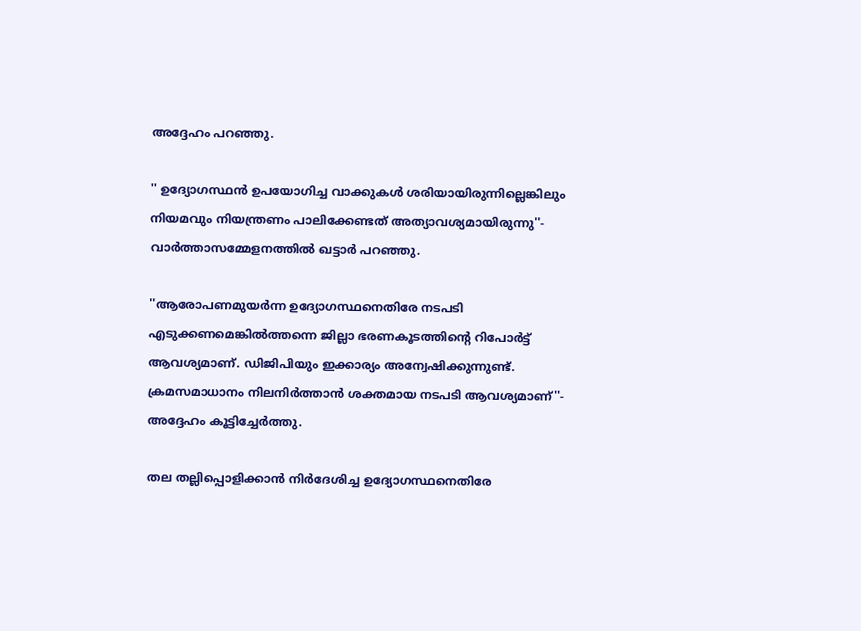അദ്ദേഹം പറഞ്ഞു.

'' ഉദ്യോഗസ്ഥന്‍ ഉപയോഗിച്ച വാക്കുകള്‍ ശരിയായിരുന്നില്ലെങ്കിലും നിയമവും നിയന്ത്രണം പാലിക്കേണ്ടത് അത്യാവശ്യമായിരുന്നു''- വാര്‍ത്താസമ്മേളനത്തില്‍ ഖട്ടാര്‍ പറഞ്ഞു.

''ആരോപണമുയര്‍ന്ന ഉദ്യോഗസ്ഥനെതിരേ നടപടി എടുക്കണമെങ്കില്‍ത്തന്നെ ജില്ലാ ഭരണകൂടത്തിന്റെ റിപോര്‍ട്ട് ആവശ്യമാണ്. ഡിജിപിയും ഇക്കാര്യം അന്വേഷിക്കുന്നുണ്ട്. ക്രമസമാധാനം നിലനിര്‍ത്താന്‍ ശക്തമായ നടപടി ആവശ്യമാണ്''- അദ്ദേഹം കൂട്ടിച്ചേര്‍ത്തു.

തല തല്ലിപ്പൊളിക്കാന്‍ നിര്‍ദേശിച്ച ഉദ്യോഗസ്ഥനെതിരേ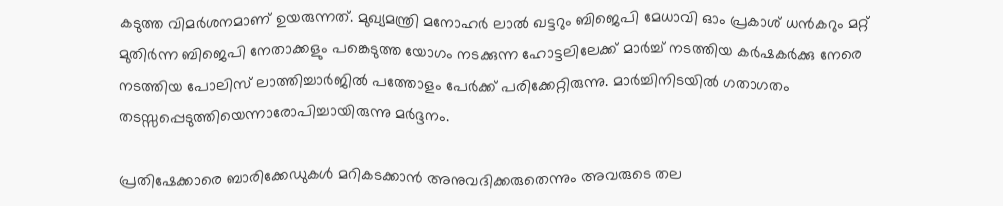കടുത്ത വിമര്‍ശനമാണ് ഉയരുന്നത്. മുഖ്യമന്ത്രി മനോഹര്‍ ലാല്‍ ഖട്ടറും ബിജെപി മേധാവി ഓം പ്രകാശ് ധന്‍കറും മറ്റ് മുതിര്‍ന്ന ബിജെപി നേതാക്കളും പങ്കെടുത്ത യോഗം നടക്കുന്ന ഹോട്ടലിലേക്ക് മാര്‍ച്ച് നടത്തിയ കര്‍ഷകര്‍ക്കു നേരെ നടത്തിയ പോലിസ് ലാത്തിച്ചാര്‍ജില്‍ പത്തോളം പേര്‍ക്ക് പരിക്കേറ്റിരുന്നു. മാര്‍ച്ചിനിടയില്‍ ഗതാഗതം തടസ്സപ്പെടുത്തിയെന്നാരോപിച്ചായിരുന്നു മര്‍ദ്ദനം.

പ്രതിഷേക്കാരെ ബാരിക്കേഡുകള്‍ മറികടക്കാന്‍ അനുവദിക്കരുതെന്നും അവരുടെ തല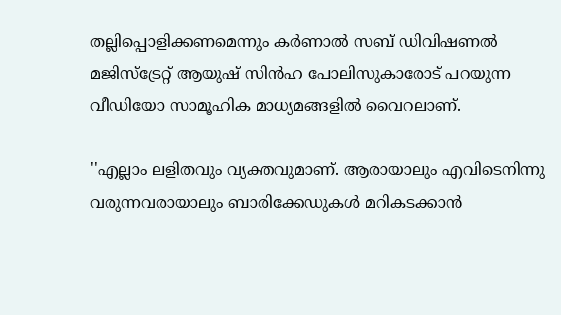തല്ലിപ്പൊളിക്കണമെന്നും കര്‍ണാല്‍ സബ് ഡിവിഷണല്‍ മജിസ്‌ട്രേറ്റ് ആയുഷ് സിന്‍ഹ പോലിസുകാരോട് പറയുന്ന വീഡിയോ സാമൂഹിക മാധ്യമങ്ങളില്‍ വൈറലാണ്.

''എല്ലാം ലളിതവും വ്യക്തവുമാണ്. ആരായാലും എവിടെനിന്നു വരുന്നവരായാലും ബാരിക്കേഡുകള്‍ മറികടക്കാന്‍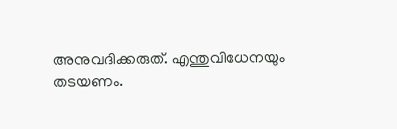അനുവദിക്കരുത്. എന്തുവിധേനയും തടയണം.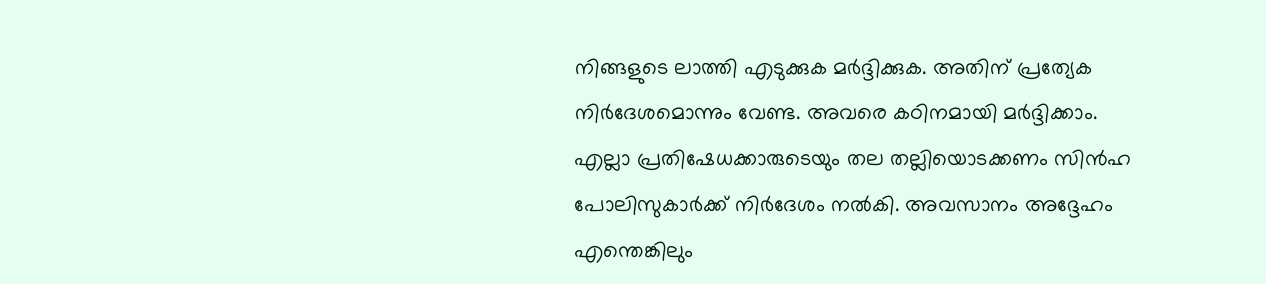നിങ്ങളുടെ ലാത്തി എടുക്കുക മര്‍ദ്ദിക്കുക. അതിന് പ്രത്യേക നിര്‍ദേശമൊന്നും വേണ്ട. അവരെ കഠിനമായി മര്‍ദ്ദിക്കാം. എല്ലാ പ്രതിഷേധക്കാരുടെയും തല തല്ലിയൊടക്കണം സിന്‍ഹ പോലിസുകാര്‍ക്ക് നിര്‍ദേശം നല്‍കി. അവസാനം അദ്ദേഹം എന്തെങ്കിലും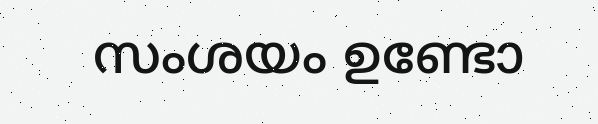സംശയം ഉണ്ടോ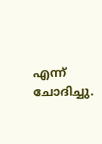എന്ന് ചോദിച്ചു.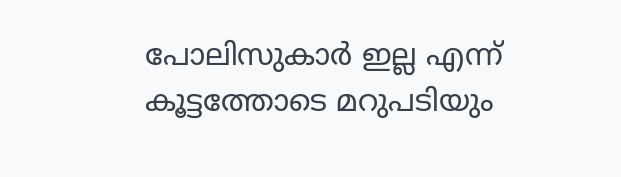പോലിസുകാര്‍ ഇല്ല എന്ന് കൂട്ടത്തോടെ മറുപടിയും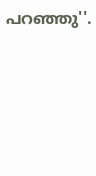പറഞ്ഞു''.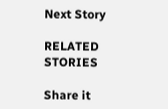Next Story

RELATED STORIES

Share it